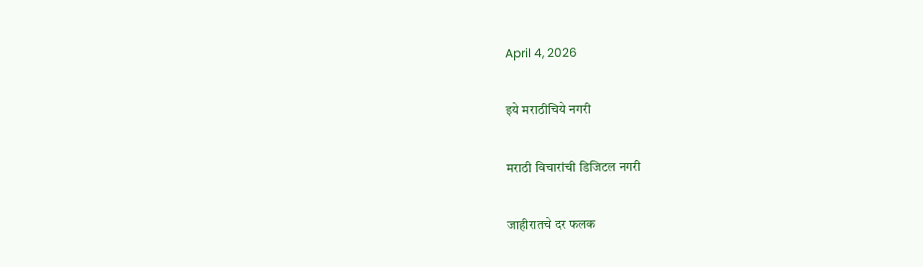April 4, 2026

इये मराठीचिये नगरी

मराठी विचारांची डिजिटल नगरी

जाहीरातचे दर फलक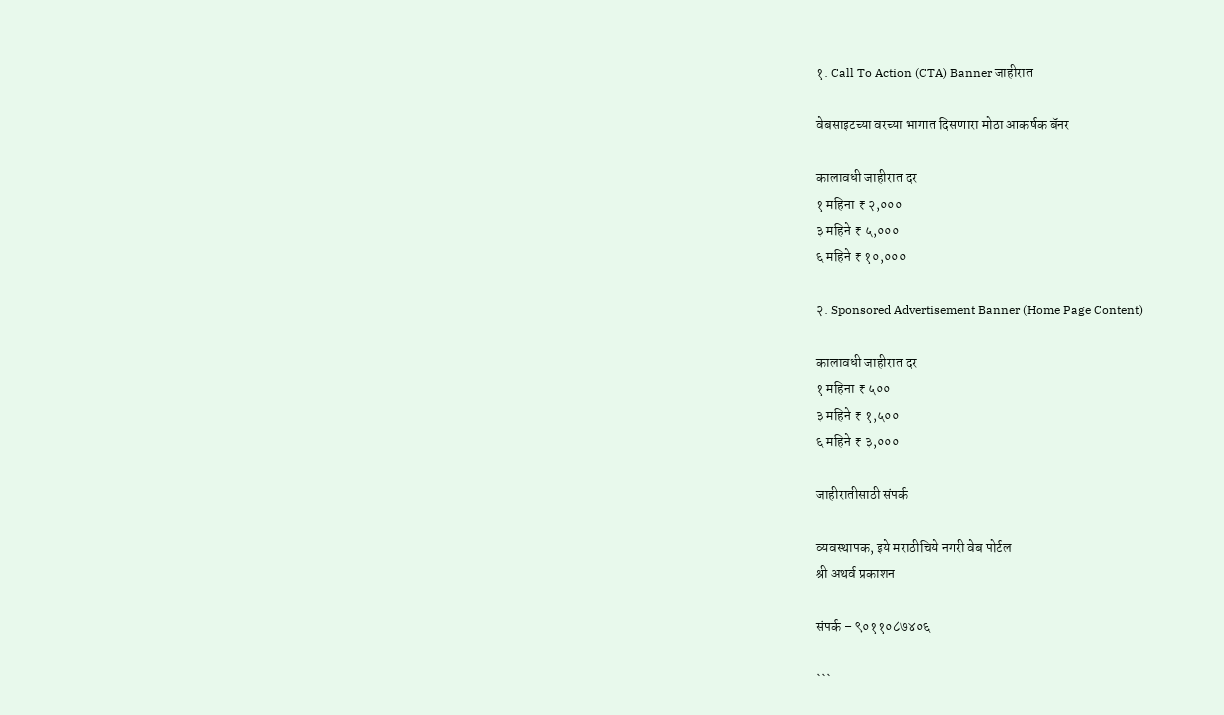१. Call To Action (CTA) Banner जाहीरात

वेबसाइटच्या वरच्या भागात दिसणारा मोठा आकर्षक बॅनर

कालावधी जाहीरात दर
१ महिना ₹ २,०००
३ महिने ₹ ५,०००
६ महिने ₹ १०,०००

२. Sponsored Advertisement Banner (Home Page Content)

कालावधी जाहीरात दर
१ महिना ₹ ५००
३ महिने ₹ १,५००
६ महिने ₹ ३,०००

जाहीरातीसाठी संपर्क

व्यवस्थापक, इये मराठीचिये नगरी वेब पोर्टल
श्री अथर्व प्रकाशन

संपर्क – ९०११०८७४०६

```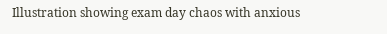Illustration showing exam day chaos with anxious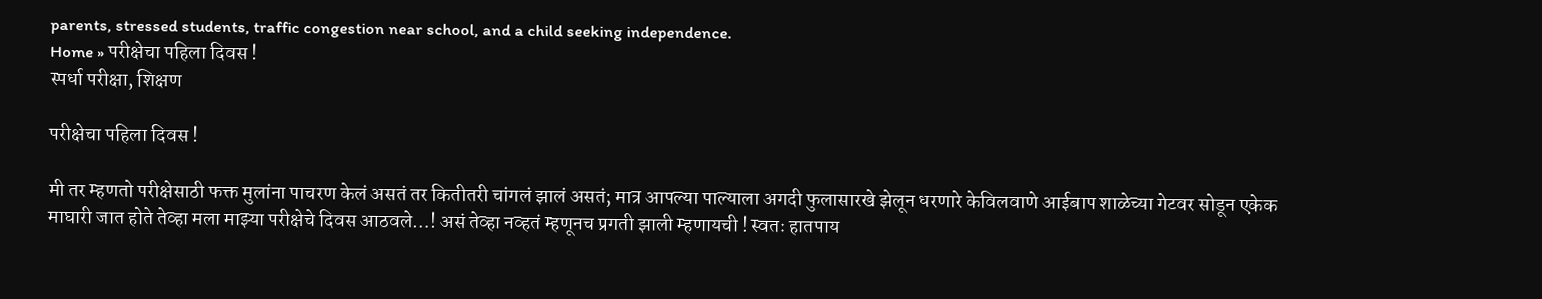parents, stressed students, traffic congestion near school, and a child seeking independence.
Home » परीक्षेचा पहिला दिवस !
स्पर्धा परीक्षा, शिक्षण

परीक्षेचा पहिला दिवस !

मी तर म्हणतो परीक्षेसाठी फक्त मुलांना पाचरण केलं असतं तर कितीतरी चांगलं झालं असतं; मात्र आपल्या पाल्याला अगदी फुलासारखे झेलून धरणारे केविलवाणे आईबाप शाळेच्या गेटवर सोडून एकेक माघारी जात होते तेव्हा मला माझ्या परीक्षेचे दिवस आठवले…! असं तेव्हा नव्हतं म्हणूनच प्रगती झाली म्हणायची ! स्वतः हातपाय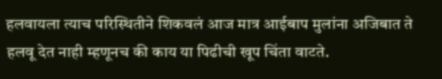हलवायला त्याच परिस्थितीने शिकवलं आज मात्र आईबाप मुलांना अजिबात ते हलवू देत नाही म्हणूनच की काय या पिढीची खूप चिंता वाटते.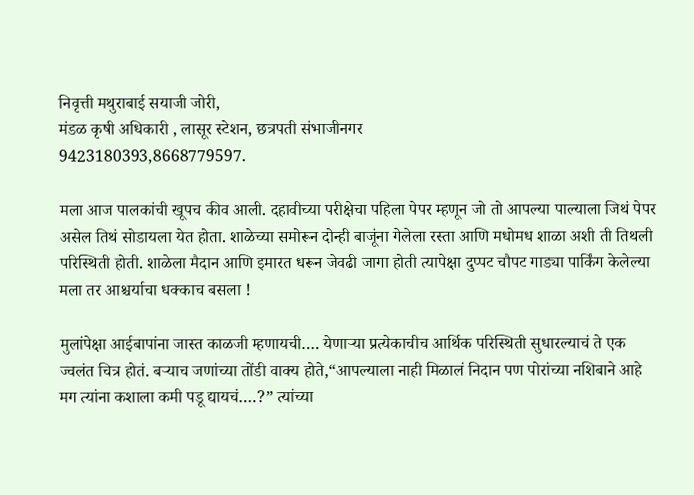निवृत्ती मथुराबाई सयाजी जोरी,
मंडळ कृषी अधिकारी , लासूर स्टेशन, छत्रपती संभाजीनगर
9423180393,8668779597.

मला आज पालकांची खूपच कीव आली. दहावीच्या परीक्षेचा पहिला पेपर म्हणून जो तो आपल्या पाल्याला जिथं पेपर असेल तिथं सोडायला येत होता. शाळेच्या समोरून दोन्ही बाजूंना गेलेला रस्ता आणि मधोमध शाळा अशी ती तिथली परिस्थिती होती. शाळेला मैदान आणि इमारत धरून जेवढी जागा होती त्यापेक्षा दुप्पट चौपट गाड्या पार्किंग केलेल्या मला तर आश्चर्याचा धक्काच बसला !

मुलांपेक्षा आईबापांना जास्त काळजी म्हणायची…. येणाऱ्या प्रत्येकाचीच आर्थिक परिस्थिती सुधारल्याचं ते एक ज्वलंत चित्र होतं. बऱ्याच जणांच्या तोंडी वाक्य होते,“आपल्याला नाही मिळालं निदान पण पोरांच्या नशिबाने आहे मग त्यांना कशाला कमी पडू द्यायचं….?” त्यांच्या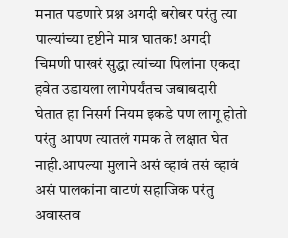मनात पडणारे प्रश्न अगदी बरोबर परंतु त्या पाल्यांच्या दृष्टीने मात्र घातक! अगदी चिमणी पाखरं सुद्धा त्यांच्या पिलांना एकदा हवेत उडायला लागेपर्यंतच जबाबदारी घेतात हा निसर्ग नियम इकडे पण लागू होतो परंतु आपण त्यातलं गमक ते लक्षात घेत नाही.आपल्या मुलाने असं व्हावं तसं व्हावं असं पालकांना वाटणं सहाजिक परंतु अवास्तव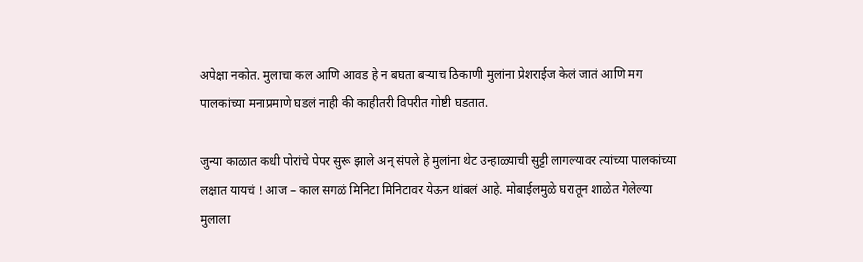अपेक्षा नकोत. मुलाचा कल आणि आवड हे न बघता बऱ्याच ठिकाणी मुलांना प्रेशराईज केलं जातं आणि मग पालकांच्या मनाप्रमाणे घडलं नाही की काहीतरी विपरीत गोष्टी घडतात.

जुन्या काळात कधी पोरांचे पेपर सुरू झाले अन् संपले हे मुलांना थेट उन्हाळ्याची सुट्टी लागल्यावर त्यांच्या पालकांच्या लक्षात यायचं ! आज – काल सगळं मिनिटा मिनिटावर येऊन थांबलं आहे. मोबाईलमुळे घरातून शाळेत गेलेल्या मुलाला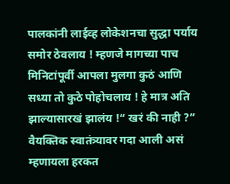पालकांनी लाईव्ह लोकेशनचा सुद्धा पर्याय समोर ठेवलाय ! म्हणजे मागच्या पाच मिनिटांपूर्वी आपला मुलगा कुठं आणि सध्या तो कुठे पोहोचलाय ! हे मात्र अति झाल्यासारखं झालंय !“ खरं की नाही ?” वैयक्तिक स्वातंत्र्यावर गदा आली असं म्हणायला हरकत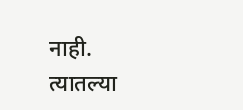नाही. त्यातल्या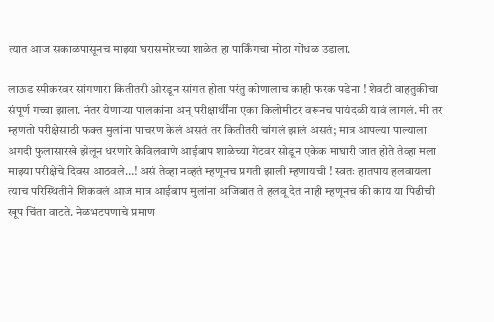त्यात आज सकाळपासूनच माझ्या घरासमोरच्या शाळेत हा पार्किंगचा मोठा गोंधळ उडाला.

लाऊड स्पीकरवर सांगणारा कितीतरी ओरडून सांगत होता परंतु कोणालाच काही फरक पडेना ! शेवटी वाहतुकीचा संपूर्ण गच्चा झाला. नंतर येणाऱ्या पालकांना अन् परीक्षार्थींना एका किलोमीटर वरूनच पायंदळी यावं लागलं. मी तर म्हणतो परीक्षेसाठी फक्त मुलांना पाचरण केलं असतं तर कितीतरी चांगलं झालं असतं; मात्र आपल्या पाल्याला अगदी फुलासारखे झेलून धरणारे केविलवाणे आईबाप शाळेच्या गेटवर सोडून एकेक माघारी जात होते तेव्हा मला माझ्या परीक्षेचे दिवस आठवले…! असं तेव्हा नव्हतं म्हणूनच प्रगती झाली म्हणायची ! स्वतः हातपाय हलवायला त्याच परिस्थितीने शिकवलं आज मात्र आईबाप मुलांना अजिबात ते हलवू देत नाही म्हणूनच की काय या पिढीची खूप चिंता वाटते. नेळभटपणाचे प्रमाण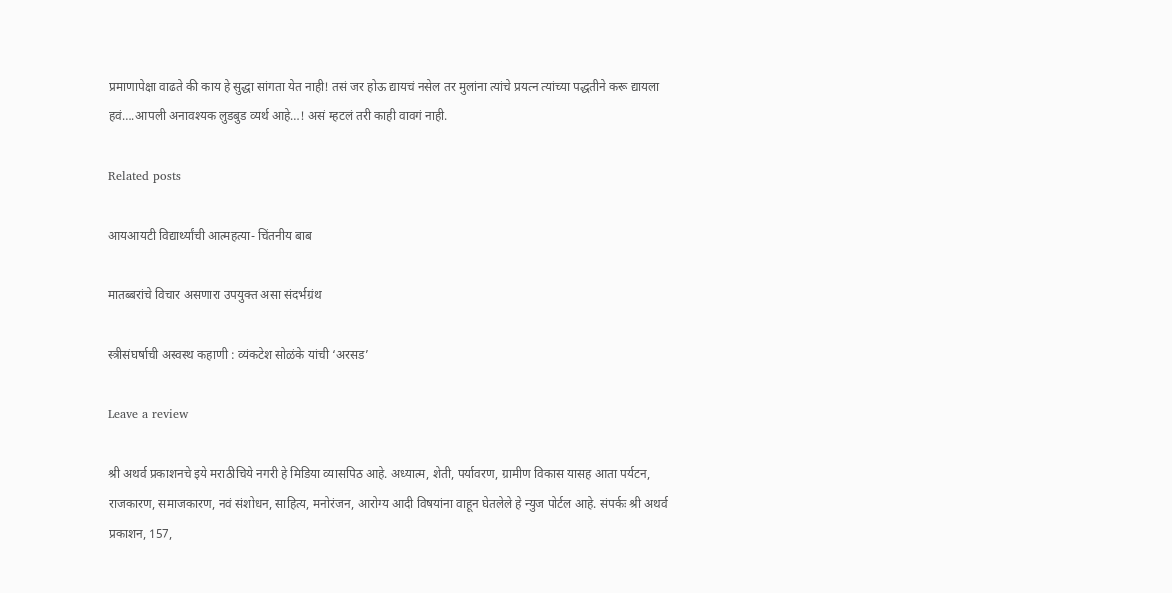प्रमाणापेक्षा वाढते की काय हे सुद्धा सांगता येत नाही! तसं जर होऊ द्यायचं नसेल तर मुलांना त्यांचे प्रयत्न त्यांच्या पद्धतीने करू द्यायला हवं….आपली अनावश्यक लुडबुड व्यर्थ आहे…! असं म्हटलं तरी काही वावगं नाही.

Related posts

आयआयटी विद्यार्थ्यांची आत्महत्या- चिंतनीय बाब

मातब्बरांचे विचार असणारा उपयुक्त असा संदर्भग्रंथ

स्त्रीसंघर्षाची अस्वस्थ कहाणी : व्यंकटेश सोळंके यांची ‘अरसड’

Leave a review

श्री अथर्व प्रकाशनचे इये मराठीचिये नगरी हे मिडिया व्यासपिठ आहे. अध्यात्म, शेती, पर्यावरण, ग्रामीण विकास यासह आता पर्यटन, राजकारण, समाजकारण, नवं संशोधन, साहित्य, मनोरंजन, आरोग्य आदी विषयांना वाहून घेतलेले हे न्युज पोर्टल आहे. संपर्कः श्री अथर्व प्रकाशन, 157,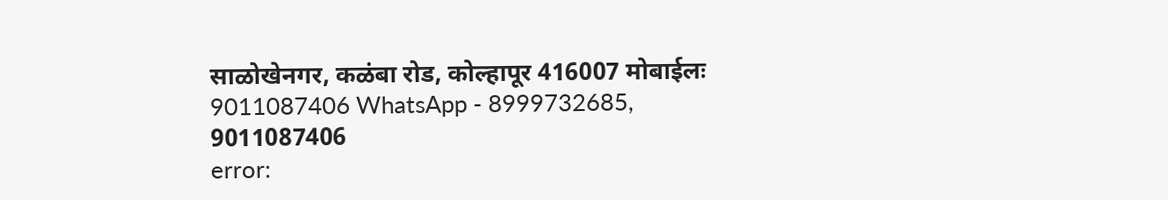साळोखेनगर, कळंबा रोड, कोल्हापूर 416007 मोबाईलः 9011087406 WhatsApp - 8999732685, 9011087406
error: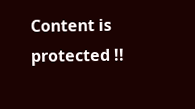Content is protected !!